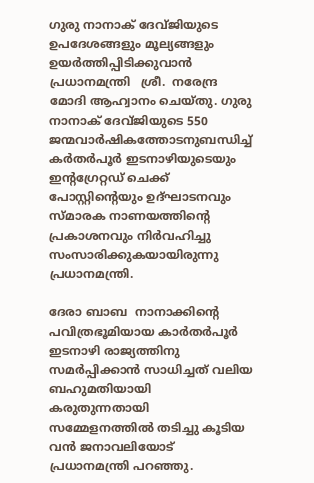ഗുരു നാനാക് ദേവ്ജിയുടെ ഉപദേശങ്ങളും മൂല്യങ്ങളും ഉയര്‍ത്തിപ്പിടിക്കുവാന്‍  പ്രധാനമന്ത്രി   ശ്രീ.  നരേന്ദ്ര മോദി ആഹ്വാനം ചെയ്തു. ഗുരു നാനാക് ദേവ്ജിയുടെ 550 ജന്മവാര്‍ഷികത്തോടനുബന്ധിച്ച് കര്‍തര്‍പൂര്‍ ഇടനാഴിയുടെയും ഇന്റഗ്രേറ്റഡ് ചെക്ക് പോസ്റ്റിന്റെയും ഉദ്ഘാടനവും സ്മാരക നാണയത്തിന്റെ പ്രകാശനവും നിര്‍വഹിച്ചു സംസാരിക്കുകയായിരുന്നു പ്രധാനമന്ത്രി.

ദേരാ ബാബ  നാനാക്കിന്റെ പവിത്രഭൂമിയായ കാര്‍തര്‍പൂര്‍ ഇടനാഴി രാജ്യത്തിനു സമര്‍പ്പിക്കാന്‍ സാധിച്ചത് വലിയ ബഹുമതിയായി കരുതുന്നതായി സമ്മേളനത്തില്‍ തടിച്ചു കൂടിയ വന്‍ ജനാവലിയോട് പ്രധാനമന്ത്രി പറഞ്ഞു.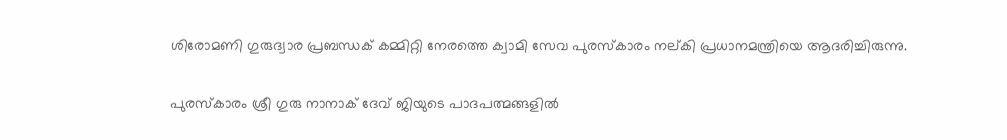ശിരോമണി ഗുരുദ്വാര പ്രബന്ധക് കമ്മിറ്റി നേരത്തെ ക്വാമി സേവ പുരസ്‌കാരം നല്കി പ്രധാനമന്ത്രിയെ ആദരിച്ചിരുന്നു.

പുരസ്‌കാരം ശ്രീ ഗുരു നാനാക് ദേവ് ജിയുടെ പാദപത്മങ്ങളില്‍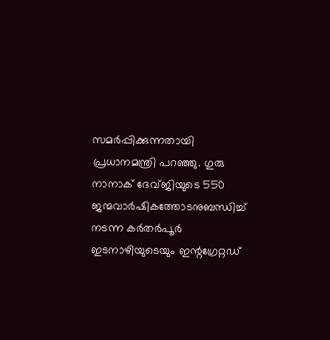സമര്‍പ്പിക്കുന്നതായി പ്രധാനമന്ത്രി പറഞ്ഞു. ഗുരു നാനാക് ദേവ്ജിയുടെ 550 ജന്മവാര്‍ഷികത്തോടനുബന്ധിച്ച് നടന്ന കര്‍തര്‍പൂര്‍ ഇടനാഴിയുടെയും ഇന്റഗ്രേറ്റഡ്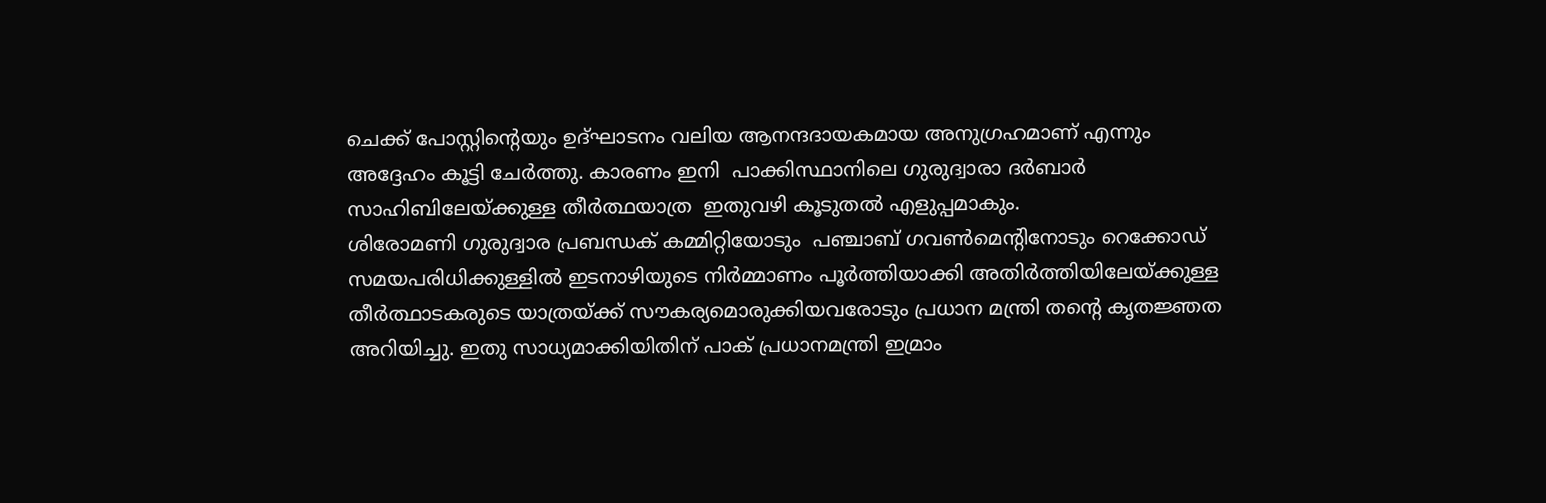ചെക്ക് പോസ്റ്റിന്റെയും ഉദ്ഘാടനം വലിയ ആനന്ദദായകമായ അനുഗ്രഹമാണ് എന്നും അദ്ദേഹം കൂട്ടി ചേര്‍ത്തു. കാരണം ഇനി  പാക്കിസ്ഥാനിലെ ഗുരുദ്വാരാ ദര്‍ബാര്‍ സാഹിബിലേയ്ക്കുള്ള തീര്‍ത്ഥയാത്ര  ഇതുവഴി കൂടുതല്‍ എളുപ്പമാകും.
ശിരോമണി ഗുരുദ്വാര പ്രബന്ധക് കമ്മിറ്റിയോടും  പഞ്ചാബ് ഗവണ്‍മെന്റിനോടും റെക്കോഡ് സമയപരിധിക്കുള്ളില്‍ ഇടനാഴിയുടെ നിര്‍മ്മാണം പൂര്‍ത്തിയാക്കി അതിര്‍ത്തിയിലേയ്ക്കുള്ള തീര്‍ത്ഥാടകരുടെ യാത്രയ്ക്ക് സൗകര്യമൊരുക്കിയവരോടും പ്രധാന മന്ത്രി തന്റെ കൃതജ്ഞത അറിയിച്ചു. ഇതു സാധ്യമാക്കിയിതിന് പാക് പ്രധാനമന്ത്രി ഇമ്രാം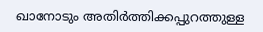ഖാനോടും അതിര്‍ത്തിക്കപ്പുറത്തുള്ള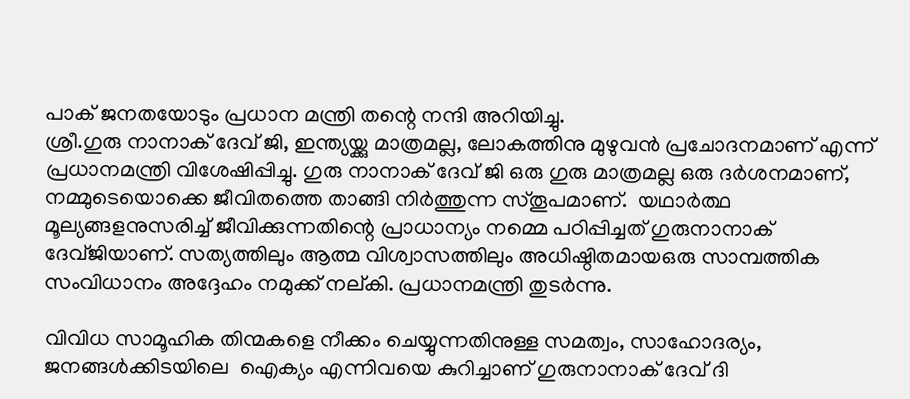പാക് ജനതയോടും പ്രധാന മന്ത്രി തന്റെ നന്ദി അറിയിച്ചു.
ശ്രീ.ഗുരു നാനാക് ദേവ് ജി, ഇന്ത്യയ്ക്കു മാത്രമല്ല, ലോകത്തിനു മുഴുവന്‍ പ്രചോദനമാണ് എന്ന് പ്രധാനമന്ത്രി വിശേഷിപ്പിച്ചു. ഗുരു നാനാക് ദേവ് ജി ഒരു ഗുരു മാത്രമല്ല ഒരു ദര്‍ശനമാണ്, നമ്മുടെയൊക്കെ ജീവിതത്തെ താങ്ങി നിര്‍ത്തുന്ന സ്തൂപമാണ്.  യഥാര്‍ത്ഥ മൂല്യങ്ങളനുസരിച്ച് ജീവിക്കുന്നതിന്റെ പ്രാധാന്യം നമ്മെ പഠിപ്പിച്ചത് ഗുരുനാനാക് ദേവ്ജിയാണ്. സത്യത്തിലും ആത്മ വിശ്വാസത്തിലും അധിഷ്ഠിതമായഒരു സാമ്പത്തിക സംവിധാനം അദ്ദേഹം നമുക്ക് നല്കി. പ്രധാനമന്ത്രി തുടര്‍ന്നു.

വിവിധ സാമൂഹിക തിന്മകളെ നീക്കം ചെയ്യുന്നതിനുള്ള സമത്വം, സാഹോദര്യം, ജനങ്ങള്‍ക്കിടയിലെ  ഐക്യം എന്നിവയെ കുറിച്ചാണ് ഗുരുനാനാക് ദേവ് ദി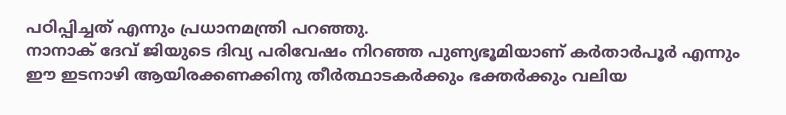പഠിപ്പിച്ചത് എന്നും പ്രധാനമന്ത്രി പറഞ്ഞു.
നാനാക് ദേവ് ജിയുടെ ദിവ്യ പരിവേഷം നിറഞ്ഞ പുണ്യഭൂമിയാണ് കര്‍താര്‍പൂര്‍ എന്നും ഈ ഇടനാഴി ആയിരക്കണക്കിനു തീര്‍ത്ഥാടകര്‍ക്കും ഭക്തര്‍ക്കും വലിയ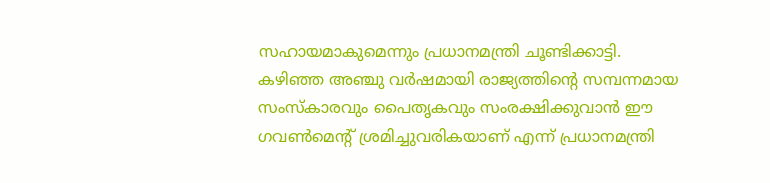സഹായമാകുമെന്നും പ്രധാനമന്ത്രി ചൂണ്ടിക്കാട്ടി.
കഴിഞ്ഞ അഞ്ചു വര്‍ഷമായി രാജ്യത്തിന്റെ സമ്പന്നമായ സംസ്‌കാരവും പൈതൃകവും സംരക്ഷിക്കുവാന്‍ ഈ ഗവണ്‍മെന്റ് ശ്രമിച്ചുവരികയാണ് എന്ന് പ്രധാനമന്ത്രി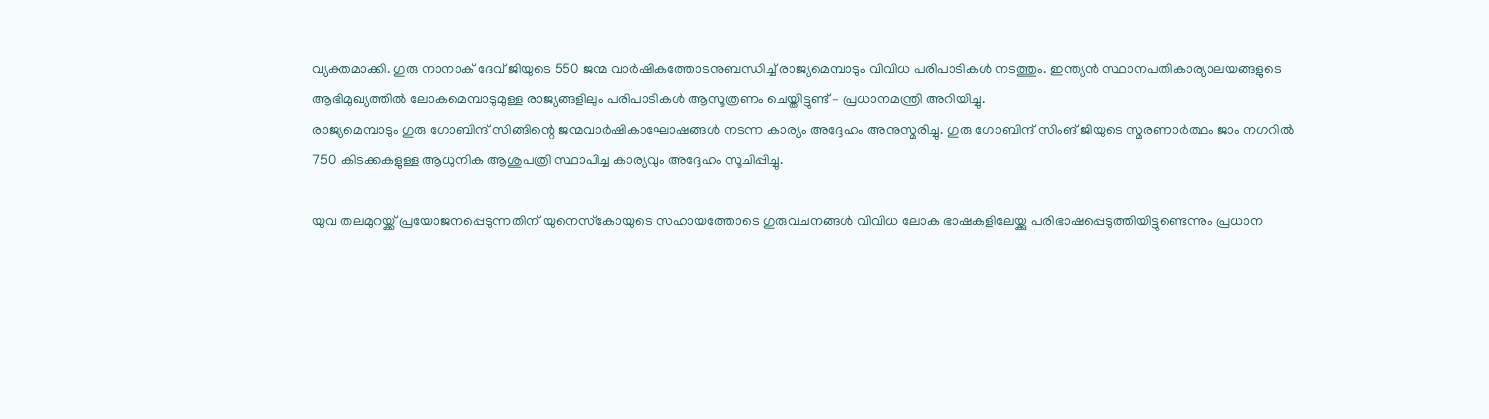വ്യക്തമാക്കി. ഗുരു നാനാക് ദേവ് ജിയുടെ 550 ജന്മ വാര്‍ഷികത്തോടനുബന്ധിച്ച് രാജ്യമെമ്പാടും വിവിധ പരിപാടികള്‍ നടത്തും. ഇന്ത്യന്‍ സ്ഥാനപതികാര്യാലയങ്ങളുടെ ആഭിമുഖ്യത്തില്‍ ലോകമെമ്പാടുമുള്ള രാജ്യങ്ങളിലും പരിപാടികള്‍ ആസൂത്രണം ചെയ്തിട്ടുണ്ട് – പ്രധാനമന്ത്രി അറിയിച്ചു.
രാജ്യമെമ്പാടും ഗുരു ഗോബിന്ദ് സിങ്ങിന്റെ ജന്മവാര്‍ഷികാഘോഷങ്ങള്‍ നടന്ന കാര്യം അദ്ദേഹം അനുസ്മരിച്ചു. ഗുരു ഗോബിന്ദ് സിംങ് ജിയുടെ സ്മരണാര്‍ത്ഥം ജാം നഗറില്‍ 750 കിടക്കകളുള്ള ആധുനിക ആശുപത്രി സ്ഥാപിച്ച കാര്യവും അദ്ദേഹം സൂചിപ്പിച്ചു.

യുവ തലമുറയ്ക്ക് പ്രയോജനപ്പെടുന്നതിന് യുനെസ്‌കോയുടെ സഹായത്തോടെ ഗുരുവചനങ്ങള്‍ വിവിധ ലോക ഭാഷകളിലേയ്ക്കു പരിഭാഷപ്പെടുത്തിയിട്ടുണ്ടെന്നും പ്രധാന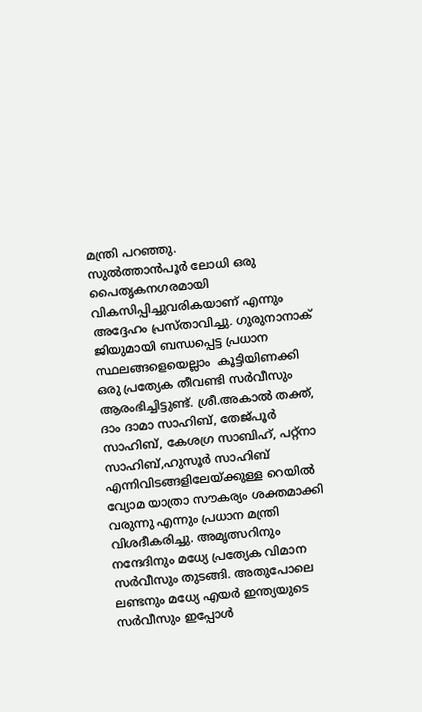മന്ത്രി പറഞ്ഞു.
സുല്‍ത്താന്‍പൂര്‍ ലോധി ഒരു പൈതൃകനഗരമായി വികസിപ്പിച്ചുവരികയാണ് എന്നും അദ്ദേഹം പ്രസ്താവിച്ചു. ഗുരുനാനാക് ജിയുമായി ബന്ധപ്പെട്ട പ്രധാന സ്ഥലങ്ങളെയെല്ലാം  കൂട്ടിയിണക്കി ഒരു പ്രത്യേക തീവണ്ടി സര്‍വീസും ആരംഭിച്ചിട്ടുണ്ട്. ശ്രീ.അകാല്‍ തക്ത്, ദാം ദാമാ സാഹിബ്, തേജ്പൂര്‍ സാഹിബ്, കേശഗ്ര സാബിഹ്, പറ്റ്‌നാ സാഹിബ്,ഹുസൂര്‍ സാഹിബ് എന്നിവിടങ്ങളിലേയ്ക്കുള്ള റെയില്‍ വ്യോമ യാത്രാ സൗകര്യം ശക്തമാക്കി വരുന്നു എന്നും പ്രധാന മന്ത്രി വിശദീകരിച്ചു. അമൃത്സറിനും നന്ദേദിനും മധ്യേ പ്രത്യേക വിമാന സര്‍വീസും തുടങ്ങി. അതുപോലെ ലണ്ടനും മധ്യേ എയര്‍ ഇന്ത്യയുടെ സര്‍വീസും ഇപ്പോള്‍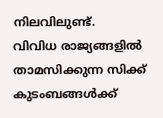നിലവിലുണ്ട്.
വിവിധ രാജ്യങ്ങളില്‍ താമസിക്കുന്ന സിക്ക് കുടംബങ്ങള്‍ക്ക്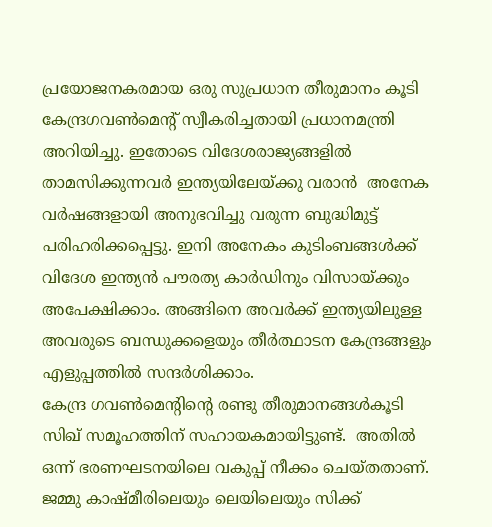പ്രയോജനകരമായ ഒരു സുപ്രധാന തീരുമാനം കൂടി കേന്ദ്രഗവണ്‍മെന്റ് സ്വീകരിച്ചതായി പ്രധാനമന്ത്രി അറിയിച്ചു. ഇതോടെ വിദേശരാജ്യങ്ങളില്‍ താമസിക്കുന്നവര്‍ ഇന്ത്യയിലേയ്ക്കു വരാന്‍  അനേക വര്‍ഷങ്ങളായി അനുഭവിച്ചു വരുന്ന ബുദ്ധിമുട്ട് പരിഹരിക്കപ്പെട്ടു. ഇനി അനേകം കുടിംബങ്ങള്‍ക്ക് വിദേശ ഇന്ത്യന്‍ പൗരത്യ കാര്‍ഡിനും വിസായ്ക്കും അപേക്ഷിക്കാം. അങ്ങിനെ അവര്‍ക്ക് ഇന്ത്യയിലുള്ള അവരുടെ ബന്ധുക്കളെയും തീര്‍ത്ഥാടന കേന്ദ്രങ്ങളും എളുപ്പത്തില്‍ സന്ദര്‍ശിക്കാം.
കേന്ദ്ര ഗവണ്‍മെന്റിന്റെ രണ്ടു തീരുമാനങ്ങള്‍കൂടി സിഖ് സമൂഹത്തിന് സഹായകമായിട്ടുണ്ട്.  അതില്‍ ഒന്ന് ഭരണഘടനയിലെ വകുപ്പ് നീക്കം ചെയ്തതാണ്.  ജമ്മു കാഷ്മീരിലെയും ലെയിലെയും സിക്ക്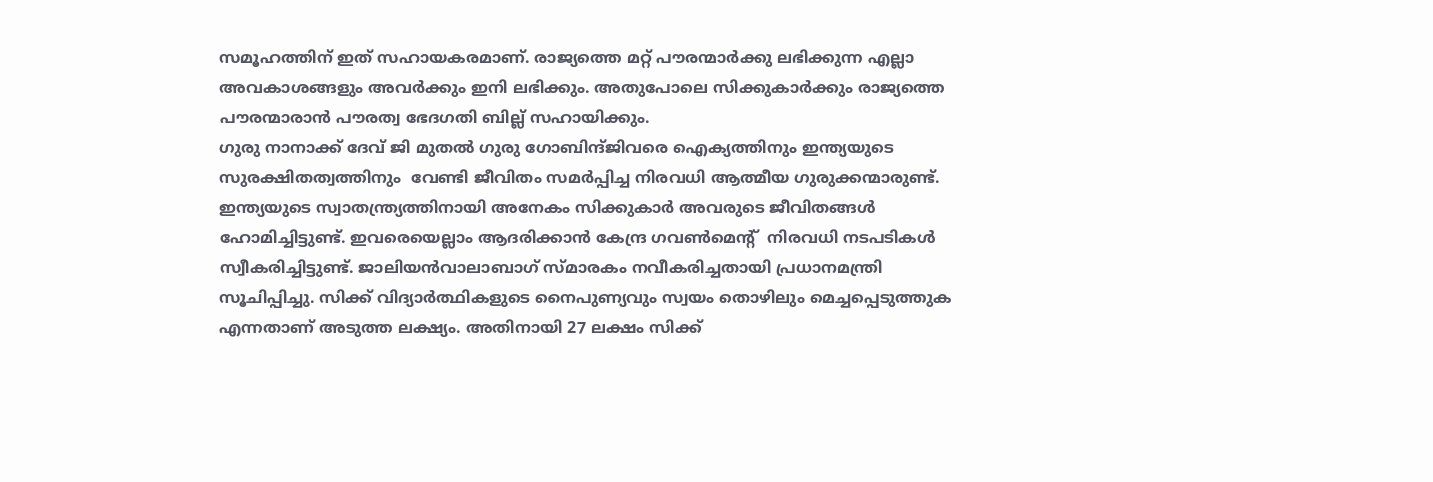സമൂഹത്തിന് ഇത് സഹായകരമാണ്. രാജ്യത്തെ മറ്റ് പൗരന്മാര്‍ക്കു ലഭിക്കുന്ന എല്ലാ അവകാശങ്ങളും അവര്‍ക്കും ഇനി ലഭിക്കും. അതുപോലെ സിക്കുകാര്‍ക്കും രാജ്യത്തെ പൗരന്മാരാന്‍ പൗരത്വ ഭേദഗതി ബില്ല് സഹായിക്കും.
ഗുരു നാനാക്ക് ദേവ് ജി മുതല്‍ ഗുരു ഗോബിന്ദ്ജിവരെ ഐക്യത്തിനും ഇന്ത്യയുടെ സുരക്ഷിതത്വത്തിനും  വേണ്ടി ജീവിതം സമര്‍പ്പിച്ച നിരവധി ആത്മീയ ഗുരുക്കന്മാരുണ്ട്. ഇന്ത്യയുടെ സ്വാതന്ത്ര്യത്തിനായി അനേകം സിക്കുകാര്‍ അവരുടെ ജീവിതങ്ങള്‍ ഹോമിച്ചിട്ടുണ്ട്. ഇവരെയെല്ലാം ആദരിക്കാന്‍ കേന്ദ്ര ഗവണ്‍മെന്റ്  നിരവധി നടപടികള്‍ സ്വീകരിച്ചിട്ടുണ്ട്. ജാലിയന്‍വാലാബാഗ് സ്മാരകം നവീകരിച്ചതായി പ്രധാനമന്ത്രി സൂചിപ്പിച്ചു. സിക്ക് വിദ്യാര്‍ത്ഥികളുടെ നൈപുണ്യവും സ്വയം തൊഴിലും മെച്ചപ്പെടുത്തുക എന്നതാണ് അടുത്ത ലക്ഷ്യം. അതിനായി 27 ലക്ഷം സിക്ക്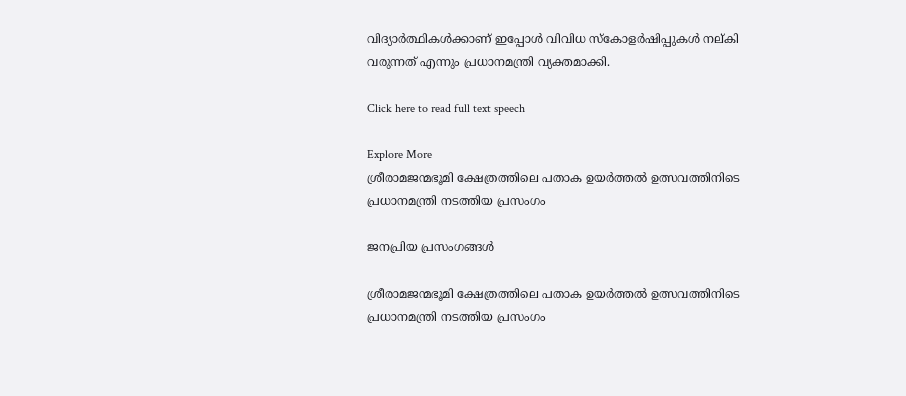വിദ്യാര്‍ത്ഥികള്‍ക്കാണ് ഇപ്പോള്‍ വിവിധ സ്‌കോളര്‍ഷിപ്പുകള്‍ നല്കി വരുന്നത് എന്നും പ്രധാനമന്ത്രി വ്യക്തമാക്കി.

Click here to read full text speech

Explore More
ശ്രീരാമജന്മഭൂമി ക്ഷേത്രത്തിലെ പതാക ഉയർത്തൽ ഉത്സവത്തിനിടെ പ്രധാനമന്ത്രി നടത്തിയ പ്രസംഗം

ജനപ്രിയ പ്രസംഗങ്ങൾ

ശ്രീരാമജന്മഭൂമി ക്ഷേത്രത്തിലെ പതാക ഉയർത്തൽ ഉത്സവത്തിനിടെ പ്രധാനമന്ത്രി നടത്തിയ പ്രസംഗം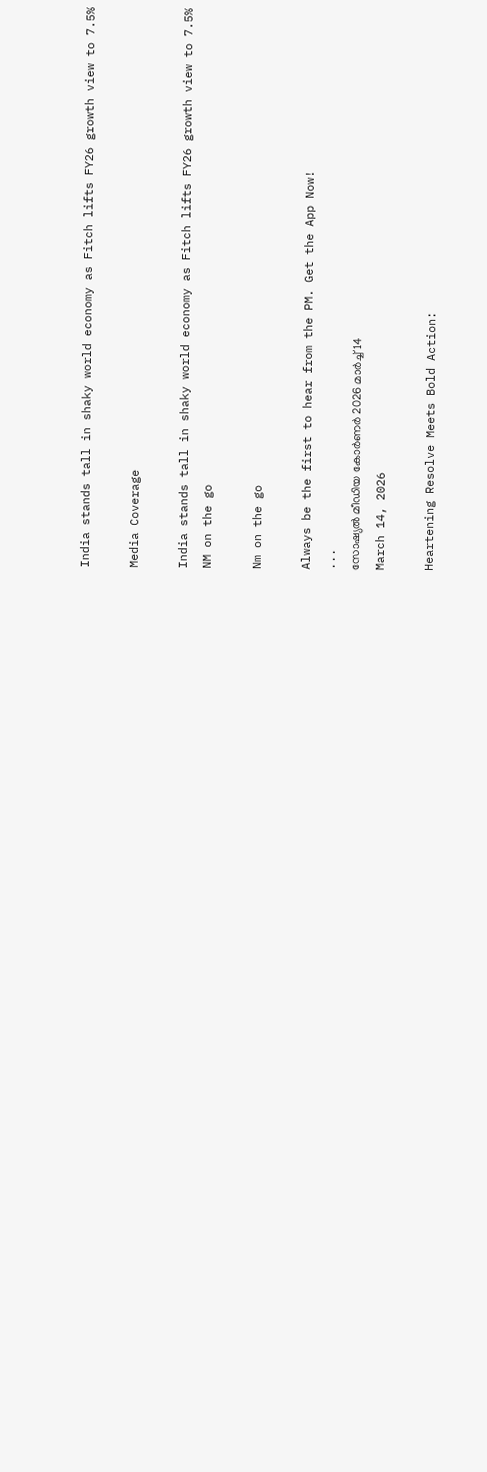India stands tall in shaky world economy as Fitch lifts FY26 growth view to 7.5%

Media Coverage

India stands tall in shaky world economy as Fitch lifts FY26 growth view to 7.5%
NM on the go

Nm on the go

Always be the first to hear from the PM. Get the App Now!
...
സോഷ്യൽ മീഡിയ കോർണർ 2026 മാർച്ച് 14
March 14, 2026

Heartening Resolve Meets Bold Action: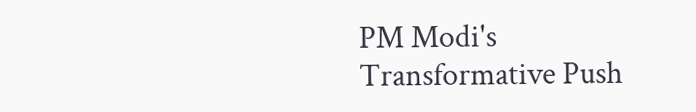PM Modi's Transformative Push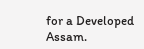for a Developed Assam.